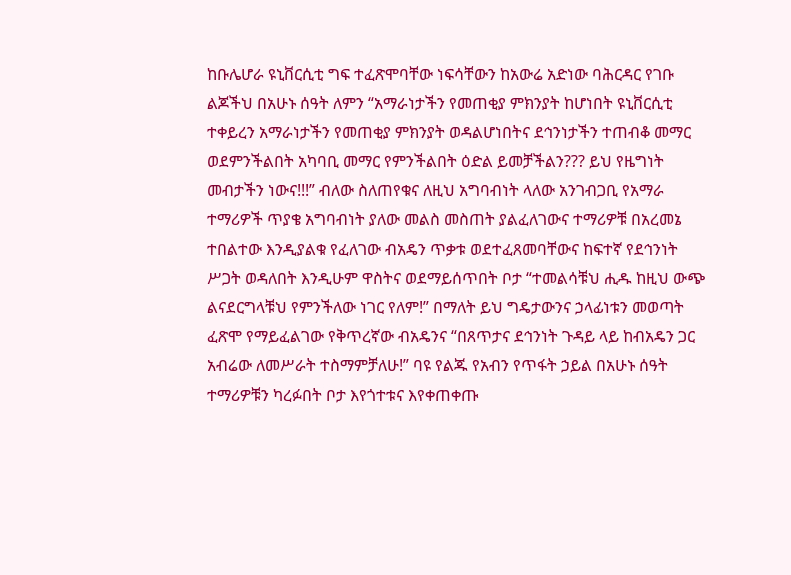ከቡሌሆራ ዩኒቨርሲቲ ግፍ ተፈጽሞባቸው ነፍሳቸውን ከአውሬ አድነው ባሕርዳር የገቡ ልጆችህ በአሁኑ ሰዓት ለምን “አማራነታችን የመጠቂያ ምክንያት ከሆነበት ዩኒቨርሲቲ ተቀይረን አማራነታችን የመጠቂያ ምክንያት ወዳልሆነበትና ደኅንነታችን ተጠብቆ መማር ወደምንችልበት አካባቢ መማር የምንችልበት ዕድል ይመቻችልን??? ይህ የዜግነት መብታችን ነውና!!!” ብለው ስለጠየቁና ለዚህ አግባብነት ላለው አንገብጋቢ የአማራ ተማሪዎች ጥያቄ አግባብነት ያለው መልስ መስጠት ያልፈለገውና ተማሪዎቹ በአረመኔ ተበልተው እንዲያልቁ የፈለገው ብአዴን ጥቃቱ ወደተፈጸመባቸውና ከፍተኛ የደኅንነት ሥጋት ወዳለበት እንዲሁም ዋስትና ወደማይሰጥበት ቦታ “ተመልሳቹህ ሒዱ ከዚህ ውጭ ልናደርግላቹህ የምንችለው ነገር የለም!” በማለት ይህ ግዴታውንና ኃላፊነቱን መወጣት ፈጽሞ የማይፈልገው የቅጥረኛው ብአዴንና “በጸጥታና ደኅንነት ጉዳይ ላይ ከብአዴን ጋር አብሬው ለመሥራት ተስማምቻለሁ!” ባዩ የልጁ የአብን የጥፋት ኃይል በአሁኑ ሰዓት ተማሪዎቹን ካረፉበት ቦታ እየጎተቱና እየቀጠቀጡ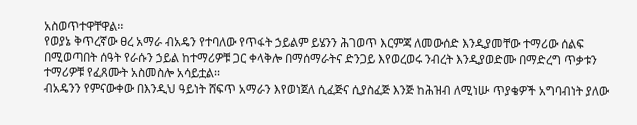አስወጥተዋቸዋል፡፡
የወያኔ ቅጥረኛው ፀረ አማራ ብአዴን የተባለው የጥፋት ኃይልም ይሄንን ሕገወጥ እርምጃ ለመውሰድ እንዲያመቸው ተማሪው ሰልፍ በሚወጣበት ሰዓት የራሱን ኃይል ከተማሪዎቹ ጋር ቀላቅሎ በማሰማራትና ድንጋይ እየወረወሩ ንብረት እንዲያወድሙ በማድረግ ጥቃቱን ተማሪዎቹ የፈጸሙት አስመስሎ አሳይቷል፡፡
ብአዴንን የምናውቀው በእንዲህ ዓይነት ሸፍጥ አማራን እየወነጀለ ሲፈጅና ሲያስፈጅ እንጅ ከሕዝብ ለሚነሡ ጥያቄዎች አግባብነት ያለው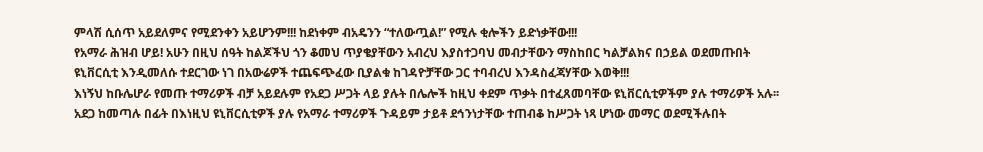ምላሽ ሲሰጥ አይደለምና የሚደንቀን አይሆንም!!! ከደነቀም ብአዴንን “ተለውጧል!” የሚሉ ቂሎችን ይድነቃቸው!!!
የአማራ ሕዝብ ሆይ! አሁን በዚህ ሰዓት ከልጆችህ ጎን ቆመህ ጥያቄያቸውን አብረህ እያስተጋባህ መብታቸውን ማስከበር ካልቻልክና በኃይል ወደመጡበት ዩኒቨርሲቲ እንዲመለሱ ተደርገው ነገ በአውሬዎች ተጨፍጭፈው ቢያልቁ ከገዳዮቻቸው ጋር ተባብረህ እንዳስፈጃሃቸው እወቅ!!!
እነኝህ ከቡሌሆራ የመጡ ተማሪዎች ብቻ አይደሉም የአደጋ ሥጋት ላይ ያሉት በሌሎች ከዚህ ቀደም ጥቃት በተፈጸመባቸው ዩኒቨርሲቲዎችም ያሉ ተማሪዎች አሉ፡፡ አደጋ ከመጣሉ በፊት በእነዚህ ዩኒቨርሲቲዎች ያሉ የአማራ ተማሪዎች ጉዳይም ታይቶ ደኅንነታቸው ተጠብቆ ከሥጋት ነጻ ሆነው መማር ወደሚችሉበት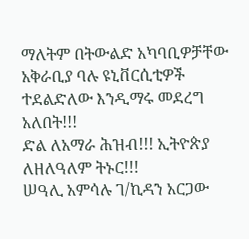ማለትም በትውልድ አካባቢዎቻቸው አቅራቢያ ባሉ ዩኒቨርሲቲዎች ተደልድለው እንዲማሩ መደረግ አለበት!!!
ድል ለአማራ ሕዝብ!!! ኢትዮጵያ ለዘለዓለም ትኑር!!!
ሠዓሊ አምሳሉ ገ/ኪዳን አርጋው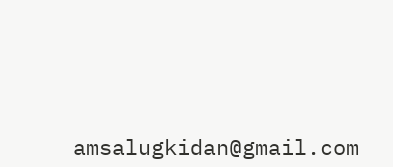amsalugkidan@gmail.com